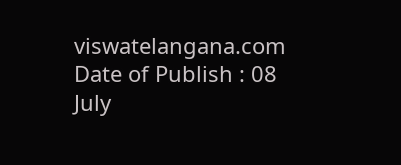viswatelangana.com
Date of Publish : 08 July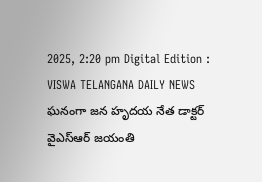2025, 2:20 pm Digital Edition : VISWA TELANGANA DAILY NEWS
ఘనంగా జన హృదయ నేత డాక్టర్ వైఎస్ఆర్ జయంతి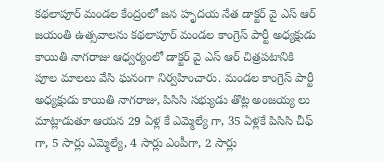కథలాపూర్ మండల కేంద్రంలో జన హృదయ నేత డాక్టర్ వై ఎస్ ఆర్ జయంతి ఉత్సవాలను కథలాపూర్ మండల కాంగ్రెస్ పార్టీ అధ్యక్షుడు కాయితి నాగరాజు ఆధ్వర్యంలో డాక్టర్ వై ఎస్ ఆర్ చిత్రపటానికి పూల మాలలు వేసి ఘనంగా నిర్వహించారు. మండల కాంగ్రెస్ పార్టీ అధ్యక్షుడు కాయితి నాగరాజు, పిసిసి సభ్యుడు తొట్ల అంజయ్య లు మాట్లాడుతూ ఆయన 29 ఏళ్ల కే ఎమ్మెల్యే గా, 35 ఏళ్లకే పిసిసి చీఫ్ గా, 5 సార్లు ఎమ్మెల్యే, 4 సార్లు ఎంపీగా, 2 సార్లు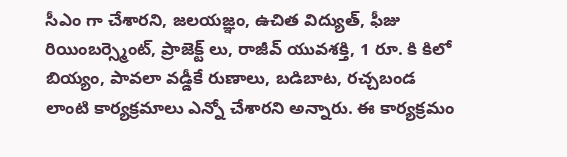సీఎం గా చేశారని, జలయజ్ఞం, ఉచిత విద్యుత్, ఫీజు రియింబర్స్మెంట్, ప్రాజెక్ట్ లు, రాజీవ్ యువశక్తి, 1 రూ. కి కిలో బియ్యం, పావలా వడ్డీకే రుణాలు, బడిబాట, రచ్చబండ లాంటి కార్యక్రమాలు ఎన్నో చేశారని అన్నారు. ఈ కార్యక్రమం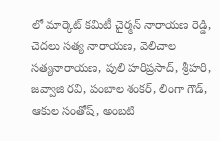లో మార్కెట్ కమిటీ చైర్మన్ నారాయణ రెడ్డి, చెదలు సత్య నారాయణ, వెలిచాల సత్యనారాయణ, పులి హరిప్రసాద్, శ్రీహరి, జవ్వాజి రవి, పంబాల శంకర్, లింగా గౌడ్, ఆకుల సంతోష్, అంబటి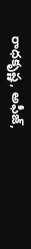రాధకృష్ణ, అఫీజ్,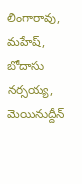లింగారావు, మహేష్, బోదాసు నర్సయ్య, మెయినుద్దీన్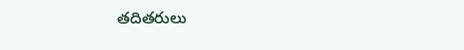తదితరులు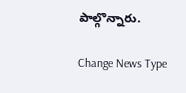పాల్గొన్నారు.

Change News Type